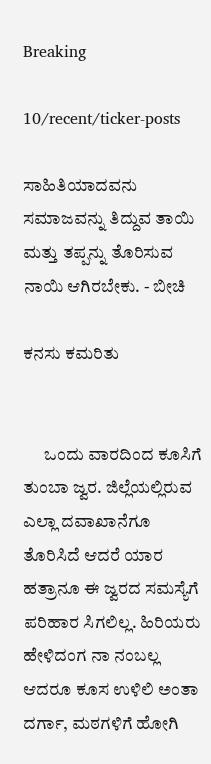Breaking

10/recent/ticker-posts

ಸಾಹಿತಿಯಾದವನು ಸಮಾಜವನ್ನು ತಿದ್ದುವ ತಾಯಿ ಮತ್ತು ತಪ್ಪನ್ನು ತೊರಿಸುವ ನಾಯಿ ಆಗಿರಬೇಕು. - ಬೀಚಿ

ಕನಸು ಕಮರಿತು


      ಒಂದು ವಾರದಿಂದ ಕೂಸಿಗೆ ತುಂಬಾ ಜ್ವರ. ಜಿಲ್ಲೆಯಲ್ಲಿರುವ ಎಲ್ಲಾ ದವಾಖಾನೆಗೂ ತೊರಿಸಿದೆ ಆದರೆ ಯಾರ ಹತ್ರಾನೂ ಈ ಜ್ವರದ ಸಮಸ್ಯೆಗೆ ಪರಿಹಾರ ಸಿಗಲಿಲ್ಲ. ಹಿರಿಯರು ಹೇಳಿದಂಗ ನಾ ನಂಬಲ್ಲ  ಆದರೂ ಕೂಸ ಉಳಿಲಿ‌ ಅಂತಾ ದರ್ಗಾ, ಮಠಗಳಿಗೆ ಹೋಗಿ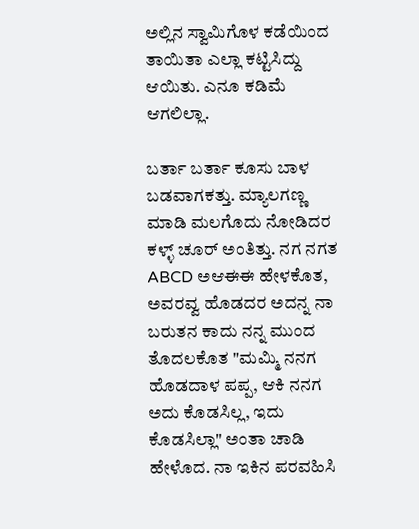ಅಲ್ಲಿನ ಸ್ವಾಮಿಗೊಳ ಕಡೆಯಿಂದ ತಾಯಿತಾ ಎಲ್ಲಾ ಕಟ್ಟಿಸಿದ್ದು ಆಯಿತು. ಎನೂ ಕಡಿಮೆ ಆಗಲಿಲ್ಲಾ.

ಬರ್ತಾ ಬರ್ತಾ ಕೂಸು ಬಾಳ ಬಡವಾಗಕತ್ತು. ಮ್ಯಾಲಗಣ್ಣ ಮಾಡಿ ಮಲಗೊದು ನೋಡಿದರ ಕಳ್ಳ್ ಚೂರ್ ಅಂತಿತ್ತು. ನಗ ನಗತ ABCD ಅಆಈಈ ಹೇಳಕೊತ, ಅವರವ್ವ ಹೊಡದರ ಅದನ್ನ ನಾ ಬರುತನ ಕಾದು ನನ್ನ ಮುಂದ ತೊದಲಕೊತ "ಮಮ್ಮಿ ನನಗ ಹೊಡದಾಳ ಪಪ್ಪ, ಆಕಿ ನನಗ ಅದು ಕೊಡಸಿಲ್ಲ, ಇದು ಕೊಡಸಿಲ್ಲಾ" ಅಂತಾ ಚಾಡಿ ಹೇಳೊದ. ನಾ ಇಕಿನ ಪರವಹಿಸಿ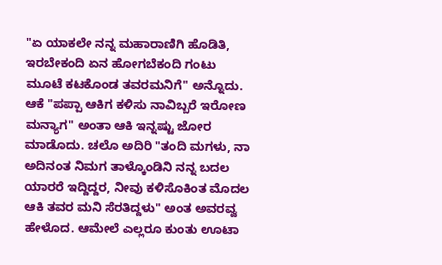"ಏ ಯಾಕಲೇ ನನ್ನ ಮಹಾರಾಣಿಗಿ ಹೊಡಿತಿ, ಇರಬೇಕಂದಿ ಏನ ಹೋಗಬೆಕಂದಿ ಗಂಟು ಮೂಟೆ ಕಟಕೊಂಡ ತವರಮನಿಗೆ" ಅನ್ನೊದು. ಆಕೆ "ಪಪ್ಪಾ ಆಕಿಗ ಕಳಿಸು ನಾವಿಬ್ಬರೆ ಇರೋಣ ಮನ್ಯಾಗ" ಅಂತಾ ಆಕಿ ಇನ್ನಷ್ಟು ಜೋರ ಮಾಡೊದು. ಚಲೊ ಅದಿರಿ "ತಂದಿ ಮಗಳು, ನಾ ಅದಿನಂತ ನಿಮಗ ತಾಳ್ಕೊಂಡಿನಿ ನನ್ನ ಬದಲ ಯಾರರೆ ಇದ್ದಿದ್ದರ, ನೀವು ಕಳಿಸೊಕಿಂತ ಮೊದಲ ಆಕಿ ತವರ ಮನಿ ಸೆರತಿದ್ದಳು" ಅಂತ ಅವರವ್ವ ಹೇಳೊದ. ಆಮೇಲೆ ಎಲ್ಲರೂ ಕುಂತು ಊಟಾ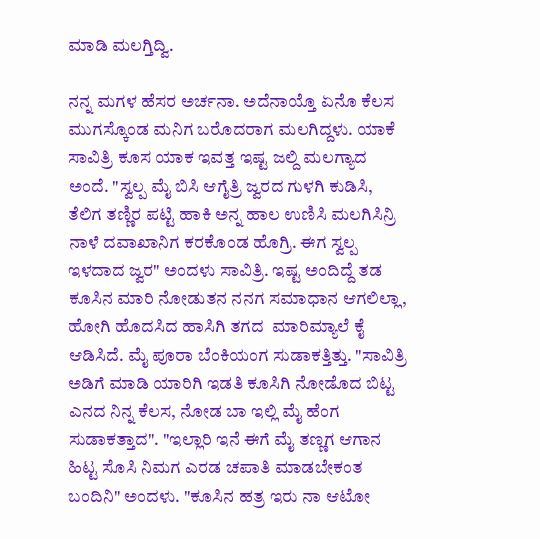ಮಾಡಿ ಮಲಗ್ತಿದ್ವಿ.

ನನ್ನ ಮಗಳ ಹೆಸರ ಅರ್ಚನಾ. ಅದೆನಾಯ್ತೊ ಏನೊ ಕೆಲಸ ಮುಗಸ್ಕೊಂಡ ಮನಿಗ ಬರೊದರಾಗ ಮಲಗಿದ್ದಳು. ಯಾಕೆ ಸಾವಿತ್ರಿ ಕೂಸ ಯಾಕ ಇವತ್ತ ಇಷ್ಟ ಜಲ್ದಿ ಮಲಗ್ಯಾದ ಅಂದೆ. "ಸ್ವಲ್ಪ ಮೈ ಬಿಸಿ ಆಗೈತ್ರಿ ಜ್ವರದ ಗುಳಗಿ ಕುಡಿಸಿ, ತೆಲಿಗ ತಣ್ಣಿರ ಪಟ್ಟಿ ಹಾಕಿ ಅನ್ನ ಹಾಲ ಉಣಿಸಿ ಮಲಗಿಸಿನ್ರಿ ನಾಳೆ ದವಾಖಾನಿಗ ಕರಕೊಂಡ ಹೊಗ್ರಿ. ಈಗ ಸ್ವಲ್ಪ ಇಳದಾದ ಜ್ವರ" ಅಂದಳು ಸಾವಿತ್ರಿ. ಇಷ್ಟ ಅಂದಿದ್ದೆ ತಡ ಕೂಸಿನ ಮಾರಿ‌ ನೋಡುತನ ನನಗ ಸಮಾಧಾನ ಆಗಲಿಲ್ಲಾ, ಹೋಗಿ ಹೊದಸಿದ ಹಾಸಿಗಿ ತಗದ  ಮಾರಿಮ್ಯಾಲೆ ಕೈ ಆಡಿಸಿದೆ. ಮೈ ಪೂರಾ ಬೆಂಕಿಯಂಗ ಸುಡಾಕತ್ತಿತ್ತು. "ಸಾವಿತ್ರಿ ಅಡಿಗೆ ಮಾಡಿ ಯಾರಿಗಿ ಇಡತಿ‌ ಕೂಸಿಗಿ ನೋಡೊದ ಬಿಟ್ಟ ಎನದ ನಿನ್ನ ಕೆಲಸ, ನೋಡ ಬಾ ಇಲ್ಲಿ ಮೈ ಹೆಂಗ ಸುಡಾಕತ್ತಾದ". "ಇಲ್ಲಾರಿ ಇನೆ ಈಗೆ ಮೈ ತಣ್ಣಗ ಆಗಾನ ಹಿಟ್ಟ ಸೊಸಿ‌ ನಿಮಗ ಎರಡ ಚಪಾತಿ ಮಾಡಬೇಕಂತ ಬಂದಿನಿ" ಅಂದಳು. "ಕೂಸಿನ ಹತ್ರ ಇರು ನಾ ಆಟೋ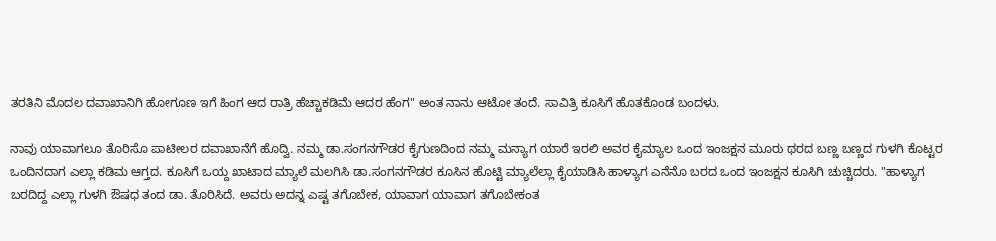ತರತಿನಿ ಮೊದಲ ದವಾಖಾನಿಗಿ ಹೋಗೂಣ ಇಗೆ ಹಿಂಗ ಆದ ರಾತ್ರಿ ಹೆಚ್ಚಾಕಡಿಮೆ ಆದರ ಹೆಂಗ" ಅಂತ ನಾನು ಆಟೋ ತಂದೆ. ಸಾವಿತ್ರಿ ಕೂಸಿಗೆ ಹೊತಕೊಂಡ ಬಂದಳು.

ನಾವು ಯಾವಾಗಲೂ ತೊರಿಸೊ ಪಾಟೀಲರ ದವಾಖಾನೆಗೆ ಹೊದ್ವಿ. ನಮ್ಮ ಡಾ.ಸಂಗನಗೌಡರ ಕೈಗುಣದಿಂದ ನಮ್ಮ ಮನ್ಯಾಗ ಯಾರೆ ಇರಲಿ ಅವರ ಕೈಮ್ಯಾಲ ಒಂದ ಇಂಜಕ್ಷನ ಮೂರು ಥರದ ಬಣ್ಣ ಬಣ್ಣದ ಗುಳಗಿ ಕೊಟ್ಟರ ಒಂದಿನದಾಗ ಎಲ್ಲಾ ಕಡಿಮ ಆಗ್ತದ. ಕೂಸಿಗೆ ಒಯ್ದ ಖಾಟಾದ ಮ್ಯಾಲೆ ಮಲಗಿಸಿ ಡಾ.ಸಂಗನಗೌಡರ ಕೂಸಿನ ಹೊಟ್ಟಿ ಮ್ಯಾಲೆಲ್ಲಾ ಕೈಯಾಡಿಸಿ ಹಾಳ್ಯಾಗ ಎನೆನೊ ಬರದ ಒಂದ ಇಂಜಕ್ಷನ ಕೂಸಿಗಿ ಚುಚ್ಚಿದರು. "ಹಾಳ್ಯಾಗ ಬರದಿದ್ದ ಎಲ್ಲಾ ಗುಳಗಿ ಔಷಧ ತಂದ ಡಾ. ತೊರಿಸಿದೆ. ಅವರು ಅದನ್ನ ಎಷ್ಟ ತಗೊಬೇಕ, ಯಾವಾಗ ಯಾವಾಗ ತಗೊಬೇಕಂತ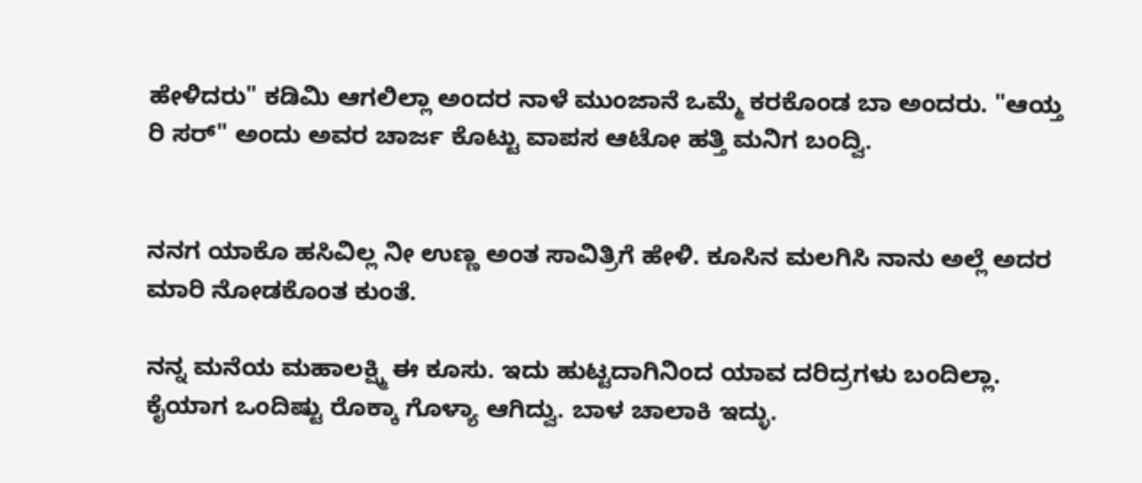ಹೇಳಿದರು" ಕಡಿಮಿ ಆಗಲಿಲ್ಲಾ ಅಂದರ ನಾಳೆ ಮುಂಜಾನೆ ಒಮ್ಮೆ ಕರಕೊಂಡ ಬಾ ಅಂದರು. "ಆಯ್ತ ರಿ ಸರ್" ಅಂದು ಅವರ ಚಾರ್ಜ ಕೊಟ್ಟು ವಾಪಸ ಆಟೋ ಹತ್ತಿ ಮನಿಗ ಬಂದ್ವಿ.


ನನಗ ಯಾಕೊ ಹಸಿವಿಲ್ಲ ನೀ ಉಣ್ಣ ಅಂತ ಸಾವಿತ್ರಿಗೆ ಹೇಳಿ. ಕೂಸಿನ ಮಲಗಿಸಿ ನಾನು ಅಲ್ಲೆ ಅದರ ಮಾರಿ ನೋಡಕೊಂತ ಕುಂತೆ.

ನನ್ನ ಮನೆಯ ಮಹಾಲಕ್ಷ್ಮಿ ಈ ಕೂಸು. ಇದು ಹುಟ್ಟದಾಗಿನಿಂದ ಯಾವ ದರಿದ್ರಗಳು ಬಂದಿಲ್ಲಾ. ಕೈಯಾಗ ಒಂದಿಷ್ಟು ರೊಕ್ಕಾ ಗೊಳ್ಯಾ ಆಗಿದ್ವು. ಬಾಳ ಚಾಲಾಕಿ ಇದ್ಳು.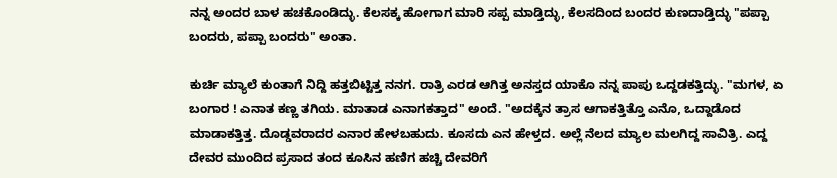ನನ್ನ ಅಂದರ ಬಾಳ ಹಚಕೊಂಡಿದ್ಳು. ಕೆಲಸಕ್ಕ ಹೋಗಾಗ ಮಾರಿ ಸಪ್ಪ ಮಾಡ್ತಿದ್ಳು, ಕೆಲಸದಿಂದ ಬಂದರ ಕುಣದಾಡ್ತಿದ್ಳು "ಪಪ್ಪಾ ಬಂದರು, ಪಪ್ಪಾ ಬಂದರು" ಅಂತಾ.

ಕುರ್ಚಿ ಮ್ಯಾಲೆ ಕುಂತಾಗೆ ನಿದ್ದಿ ಹತ್ತಬಿಟ್ಟಿತ್ತ ನನಗ. ರಾತ್ರಿ ಎರಡ ಆಗಿತ್ತ ಅನಸ್ತದ ಯಾಕೊ ನನ್ನ ಪಾಪು ಒದ್ದಡಕತ್ತಿದ್ಳು. "ಮಗಳ, ಏ ಬಂಗಾರ ! ಎನಾತ ಕಣ್ಣ ತಗಿಯ. ಮಾತಾಡ ಎನಾಗಕತ್ತಾದ" ಅಂದೆ. "ಅದಕ್ಕೆನ ತ್ರಾಸ ಆಗಾಕತ್ತಿತ್ತೊ ಎನೊ, ಒದ್ದಾಡೊದ ಮಾಡಾಕತ್ತಿತ್ತ. ದೊಡ್ಡವರಾದರ ಎನಾರ ಹೇಳಬಹುದು. ಕೂಸದು ಎನ ಹೇಳ್ತದ. ಅಲ್ಲೆ ನೆಲದ‌ ಮ್ಯಾಲ ಮಲಗಿದ್ದ ಸಾವಿತ್ರಿ. ಎದ್ದ ದೇವರ ಮುಂದಿದ ಪ್ರಸಾದ ತಂದ ಕೂಸಿನ ಹಣಿಗ ಹಚ್ಚಿ ದೇವರಿಗೆ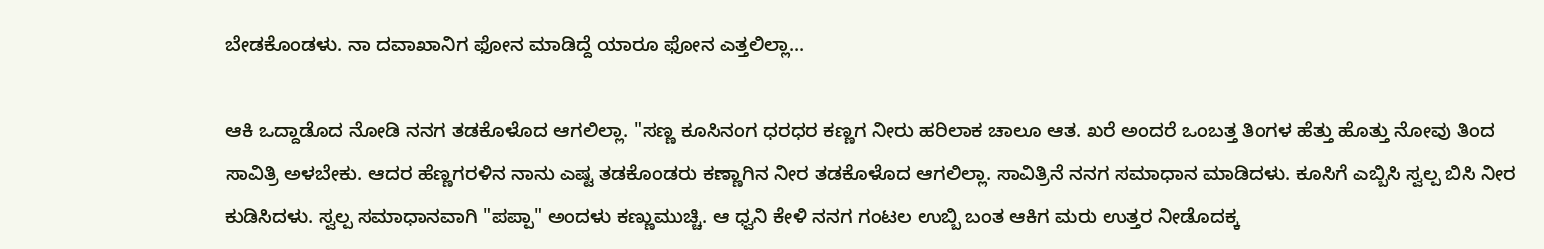ಬೇಡಕೊಂಡಳು. ನಾ ದವಾಖಾನಿಗ ಫೋನ ಮಾಡಿದ್ದೆ ಯಾರೂ ಫೋನ ಎತ್ತಲಿಲ್ಲಾ...

ಆಕಿ ಒದ್ದಾಡೊದ ನೋಡಿ ನನಗ ತಡಕೊಳೊದ ಆಗಲಿಲ್ಲಾ. "ಸಣ್ಣ ಕೂಸಿನಂಗ ಧರಧರ ಕಣ್ಣಗ ನೀರು ಹರಿಲಾಕ ಚಾಲೂ ಆತ. ಖರೆ ಅಂದರೆ ಒಂಬತ್ತ ತಿಂಗಳ ಹೆತ್ತು ಹೊತ್ತು ನೋವು ತಿಂದ ಸಾವಿತ್ರಿ ಅಳಬೇಕು. ಆದರ ಹೆಣ್ಣಗರಳಿನ ನಾನು ಎಷ್ಟ ತಡಕೊಂಡರು ಕಣ್ಣಾಗಿನ ನೀರ ತಡಕೊಳೊದ ಆಗಲಿಲ್ಲಾ. ಸಾವಿತ್ರಿನೆ ನನಗ ಸಮಾಧಾನ ಮಾಡಿದಳು. ಕೂಸಿಗೆ ಎಬ್ಬಿಸಿ‌ ಸ್ವಲ್ಪ ಬಿಸಿ ನೀರ ಕುಡಿಸಿದಳು. ಸ್ವಲ್ಪ ಸಮಾಧಾನವಾಗಿ "ಪಪ್ಪಾ" ಅಂದಳು ಕಣ್ಣುಮುಚ್ಚಿ. ಆ ಧ್ವನಿ ಕೇಳಿ ನನಗ ಗಂಟಲ ಉಬ್ಬಿ ಬಂತ ಆಕಿಗ ಮರು ಉತ್ತರ ನೀಡೊದಕ್ಕ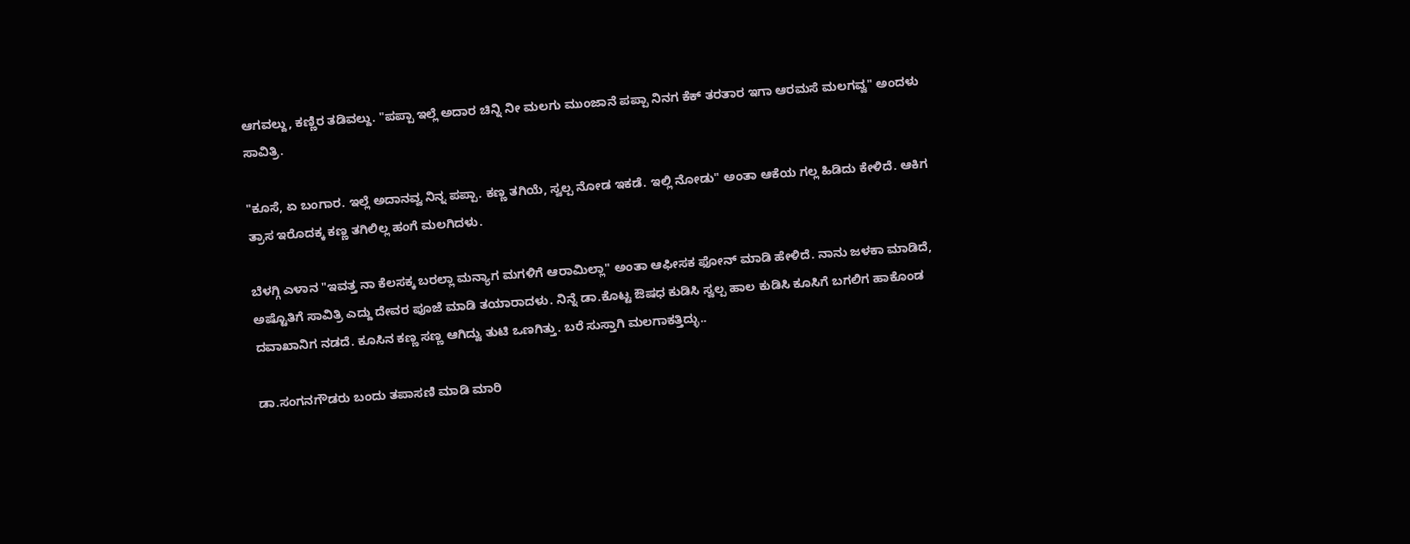ಆಗವಲ್ದು, ಕಣ್ಣಿರ ತಡಿವಲ್ದು. "ಪಪ್ಪಾ ಇಲ್ಲೆ ಅದಾರ ಚಿನ್ನಿ ನೀ ಮಲಗು ಮುಂಜಾನೆ ಪಪ್ಪಾ ನಿನಗ ಕೆಕ್ ತರತಾರ ಇಗಾ ಆರಮಸೆ ಮಲಗವ್ವ" ಅಂದಳು ಸಾವಿತ್ರಿ.

"ಕೂಸೆ, ಏ ಬಂಗಾರ. ಇಲ್ಲೆ ಅದಾನವ್ವ ನಿನ್ನ ಪಪ್ಪಾ. ಕಣ್ಣ ತಗಿಯೆ, ಸ್ವಲ್ಪ ನೋಡ ಇಕಡೆ. ಇಲ್ಲಿ ನೋಡು" ಅಂತಾ ಆಕೆಯ ಗಲ್ಲ ಹಿಡಿದು ಕೇಳಿದೆ. ಆಕಿಗ ತ್ರಾಸ ಇರೊದಕ್ಕ ಕಣ್ಣ ತಗಿಲಿಲ್ಲ ಹಂಗೆ ಮಲಗಿದಳು.

ಬೆಳಗ್ಗಿ ಎಳಾನ "ಇವತ್ತ ನಾ ಕೆಲಸಕ್ಕ ಬರಲ್ಲಾ ಮನ್ಯಾಗ ಮಗಳಿಗೆ ಆರಾಮಿಲ್ಲಾ" ಅಂತಾ ಆಫೀಸಕ ಫೋನ್ ಮಾಡಿ ಹೇಳಿದೆ. ನಾನು ಜಳಕಾ ಮಾಡಿದೆ, ಅಷ್ಟೊತಿಗೆ ಸಾವಿತ್ರಿ ಎದ್ದು ದೇವರ ಪೂಜೆ ಮಾಡಿ ತಯಾರಾದಳು. ನಿನ್ನೆ ಡಾ.ಕೊಟ್ಟ ಔಷಧ ಕುಡಿಸಿ ಸ್ವಲ್ಪ ಹಾಲ‌ ಕುಡಿಸಿ ಕೂಸಿಗೆ ಬಗಲಿಗ ಹಾಕೊಂಡ ದವಾಖಾನಿಗ ನಡದೆ. ಕೂಸಿನ ಕಣ್ಣ ಸಣ್ಣ ಆಗಿದ್ವು ತುಟಿ ಒಣಗಿತ್ತು. ಬರೆ ಸುಸ್ತಾಗಿ ಮಲಗಾಕತ್ತಿದ್ಳು..

ಡಾ.ಸಂಗನಗೌಡರು ಬಂದು ತಪಾಸಣಿ ಮಾಡಿ ಮಾರಿ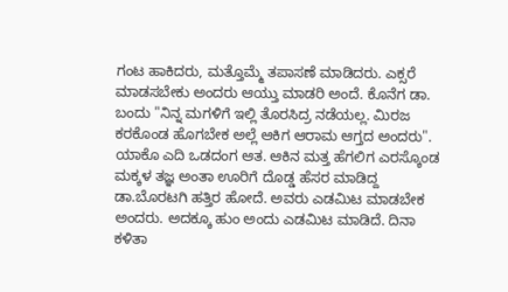ಗಂಟ ಹಾಕಿದರು, ಮತ್ತೊಮ್ಮೆ ತಪಾಸಣೆ ಮಾಡಿದರು. ಎಕ್ಸರೆ ಮಾಡಸಬೇಕು ಅಂದರು ಆಯ್ತು ಮಾಡರಿ ಅಂದೆ. ಕೊನೆಗ ಡಾ. ಬಂದು "ನಿನ್ನ ಮಗಳಿಗೆ ಇಲ್ಲಿ ತೊರಸಿದ್ರ ನಡೆಯಲ್ಲ. ಮಿರಜ ಕರಕೊಂಡ ಹೊಗಬೇಕ ಅಲ್ಲೆ ಆಕಿಗ ಆರಾಮ ಆಗ್ತದ ಅಂದರು". ಯಾಕೊ ಎದಿ ಒಡದಂಗ ಆತ. ಆಕಿನ ಮತ್ತ ಹೆಗಲಿಗ ಎರಸ್ಕೊಂಡ ಮಕ್ಕಳ ತಜ್ಞ ಅಂತಾ ಊರಿಗೆ ದೊಡ್ಡ ಹೆಸರ ಮಾಡಿದ್ದ ಡಾ.ಬೊರಟಗಿ ಹತ್ತಿರ ಹೋದೆ. ಅವರು ಎಡಮಿಟ ಮಾಡಬೇಕ ಅಂದರು. ಅದಕ್ಕೂ ಹುಂ ಅಂದು ಎಡಮಿಟ ಮಾಡಿದೆ. ದಿನಾ ಕಳಿತಾ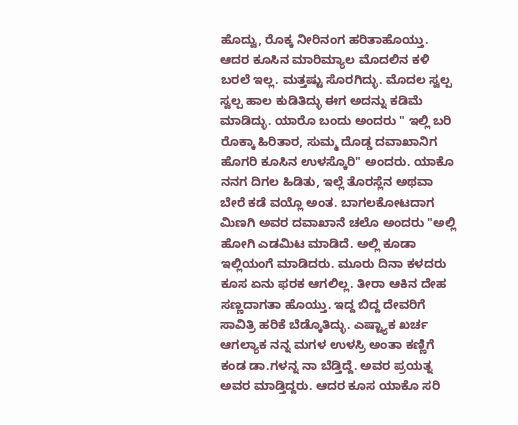ಹೊದ್ವು, ರೊಕ್ಕ ನೀರಿನಂಗ ಹರಿತಾಹೊಯ್ತು. ಆದರ ಕೂಸಿನ ಮಾರಿಮ್ಯಾಲ ಮೊದಲಿನ ಕಳಿ ಬರಲೆ ಇಲ್ಲ. ಮತ್ತಷ್ಟು ಸೊರಗಿದ್ಳು. ಮೊದಲ ಸ್ವಲ್ಪ‌ ಸ್ವಲ್ಪ ಹಾಲ ಕುಡಿತಿದ್ಳು ಈಗ ಅದನ್ನು ಕಡಿಮೆ ಮಾಡಿದ್ಳು. ಯಾರೊ ಬಂದು ಅಂದರು " ಇಲ್ಲಿ ಬರಿ ರೊಕ್ಕಾ ಹಿರಿತಾರ, ಸುಮ್ಮ ದೊಡ್ಡ ದವಾಖಾನಿಗ ಹೊಗರಿ ಕೂಸಿನ ಉಳಸ್ಕೊರಿ" ಅಂದರು. ಯಾಕೊ ನನಗ ದಿಗಲ ಹಿಡಿತು, ಇಲ್ಲೆ ತೊರಸ್ಲೆನ ಅಥವಾ ಬೇರೆ ಕಡೆ ವಯ್ಲೊ ಅಂತ. ಬಾಗಲಕೋಟದಾಗ ಮಿಣಗಿ ಅವರ ದವಾಖಾನೆ ಚಲೊ ಅಂದರು "ಅಲ್ಲಿ ಹೋಗಿ ಎಡಮಿಟ ಮಾಡಿದೆ. ಅಲ್ಲಿ ಕೂಡಾ ಇಲ್ಲಿಯಂಗೆ ಮಾಡಿದರು. ಮೂರು ದಿನಾ ಕಳದರು ಕೂಸ ಏನು ಫರಕ ಆಗಲಿಲ್ಲ. ತೀರಾ ಆಕಿನ ದೇಹ ಸಣ್ಣದಾಗತಾ ಹೊಯ್ತು. ಇದ್ದ ಬಿದ್ದ ದೇವರಿಗೆ ಸಾವಿತ್ರಿ ಹರಿಕೆ ಬೆಡ್ಕೊತಿದ್ಳು. ಎಷ್ಟ್ಯಾಕ ಖರ್ಚ ಆಗಲ್ಯಾಕ ನನ್ನ ಮಗಳ‌ ಉಳಸ್ರಿ ಅಂತಾ ಕಣ್ಣಿಗೆ ಕಂಡ ಡಾ.ಗಳನ್ನ ನಾ ಬೆಡ್ತಿದ್ದೆ. ಅವರ ಪ್ರಯತ್ನ ಅವರ ಮಾಡ್ತಿದ್ದರು. ಆದರ ಕೂಸ ಯಾಕೊ ಸರಿ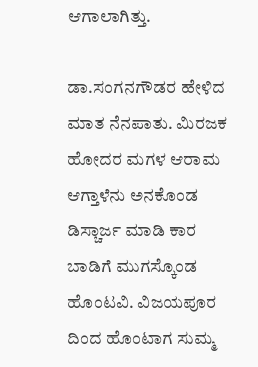ಆಗಾಲಾಗಿತ್ತು.

ಡಾ.ಸಂಗನಗೌಡರ ಹೇಳಿದ ಮಾತ ನೆನಪಾತು. ಮಿರಜಕ ಹೋದರ ಮಗಳ ಆರಾಮ ಆಗ್ತಾಳೆನು ಅನಕೊಂಡ  ಡಿಸ್ಚಾರ್ಜ ಮಾಡಿ ಕಾರ ಬಾಡಿಗೆ ಮುಗಸ್ಕೊಂಡ ಹೊಂಟವಿ. ವಿಜಯಪೂರ ದಿಂದ ಹೊಂಟಾಗ ಸುಮ್ಮ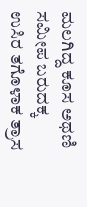ಮಲಗಿದ್ದ ಕೂಸ ಅಥಣಿ ಸಮೀಪ ಬರುದಕ್ಕ ಉಸಿರ ತಗೊಳಾಕ ತ್ರಾಸ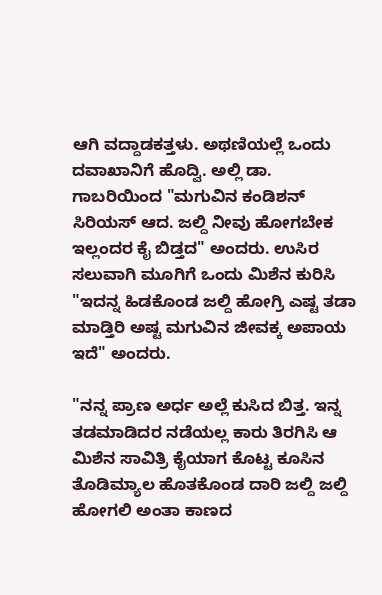ಆಗಿ ವದ್ದಾಡಕತ್ತಳು. ಅಥಣಿಯಲ್ಲೆ ಒಂದು ದವಾಖಾನಿಗೆ ಹೊದ್ವಿ. ಅಲ್ಲಿ ಡಾ. ಗಾಬರಿಯಿಂದ "ಮಗುವಿನ ಕಂಡಿಶನ್ ಸಿರಿಯಸ್ ಆದ. ಜಲ್ದಿ‌ ನೀವು ಹೋಗಬೇಕ ಇಲ್ಲಂದರ ಕೈ ಬಿಡ್ತದ" ಅಂದರು. ಉಸಿರ ಸಲುವಾಗಿ ಮೂಗಿಗೆ ಒಂದು ಮಿಶೆನ ಕುರಿಸಿ "ಇದನ್ನ ಹಿಡಕೊಂಡ ಜಲ್ದಿ ಹೋಗ್ರಿ ಎಷ್ಟ ತಡಾ ಮಾಡ್ತಿರಿ ಅಷ್ಟ ಮಗುವಿನ ಜೀವಕ್ಕ ಅಪಾಯ ಇದೆ" ಅಂದರು.

"ನನ್ನ ಪ್ರಾಣ ಅರ್ಧ ಅಲ್ಲೆ ಕುಸಿದ ಬಿತ್ತ. ಇನ್ನ ತಡಮಾಡಿದರ ನಡೆಯಲ್ಲ ಕಾರು ತಿರಗಿಸಿ ಆ ಮಿಶೆನ ಸಾವಿತ್ರಿ ಕೈಯಾಗ ಕೊಟ್ಟ ಕೂಸಿನ ತೊಡಿಮ್ಯಾಲ‌ ಹೊತಕೊಂಡ ದಾರಿ ಜಲ್ದಿ ಜಲ್ದಿ ಹೋಗಲಿ ಅಂತಾ ಕಾಣದ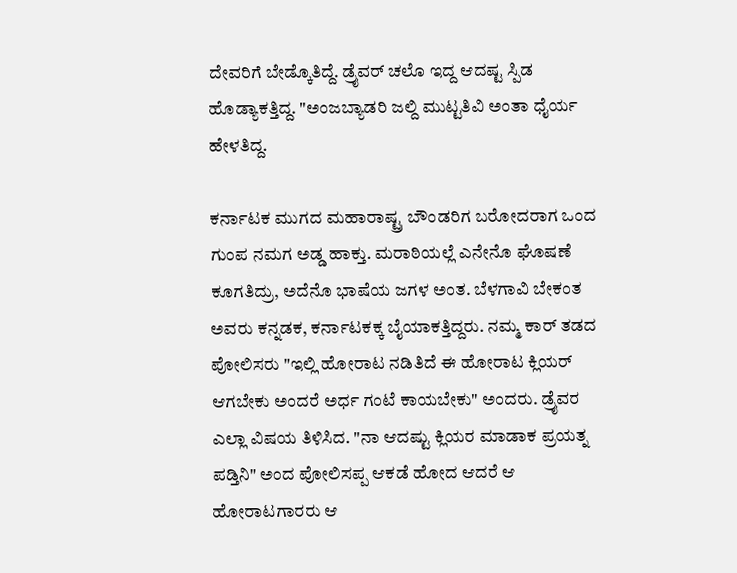ದೇವರಿಗೆ ಬೇಡ್ಕೊತಿದ್ದೆ. ಡ್ರೈವರ್ ಚಲೊ ಇದ್ದ ಆದಷ್ಟ ಸ್ಪಿಡ ಹೊಡ್ಯಾಕತ್ತಿದ್ದ. "ಅಂಜಬ್ಯಾಡರಿ ಜಲ್ದಿ ಮುಟ್ಟತಿವಿ ಅಂತಾ ಧೈರ್ಯ ಹೇಳತಿದ್ದ.

ಕರ್ನಾಟಕ‌ ಮುಗದ ಮಹಾರಾಷ್ಟ್ರ ಬೌಂಡರಿಗ ಬರೋದರಾಗ ಒಂದ ಗುಂಪ ನಮಗ ಅಡ್ಡ ಹಾಕ್ತು. ಮರಾಠಿಯಲ್ಲೆ ಎನೇನೊ ಘೊಷಣೆ ಕೂಗತಿದ್ರು, ಅದೆನೊ ಭಾಷೆಯ ಜಗಳ ಅಂತ. ಬೆಳಗಾವಿ ಬೇಕಂತ ಅವರು ಕನ್ನಡಕ, ಕರ್ನಾಟಕಕ್ಕ ಬೈಯಾಕತ್ತಿದ್ದರು. ನಮ್ಮ ಕಾರ್ ತಡದ ಪೋಲಿಸರು "ಇಲ್ಲಿ ಹೋರಾಟ ನಡಿತಿದೆ ಈ ಹೋರಾಟ ಕ್ಲಿಯರ್ ಆಗಬೇಕು ಅಂದರೆ ಅರ್ಧ ಗಂಟೆ ಕಾಯಬೇಕು" ಅಂದರು. ಡ್ರೈವರ ಎಲ್ಲಾ ವಿಷಯ ತಿಳಿಸಿದ. "ನಾ ಆದಷ್ಟು ಕ್ಲಿಯರ ಮಾಡಾಕ ಪ್ರಯತ್ನ ಪಡ್ತಿನಿ" ಅಂದ ಪೋಲಿಸಪ್ಪ ಆಕಡೆ ಹೋದ ಆದರೆ ಆ ಹೋರಾಟಗಾರರು ಆ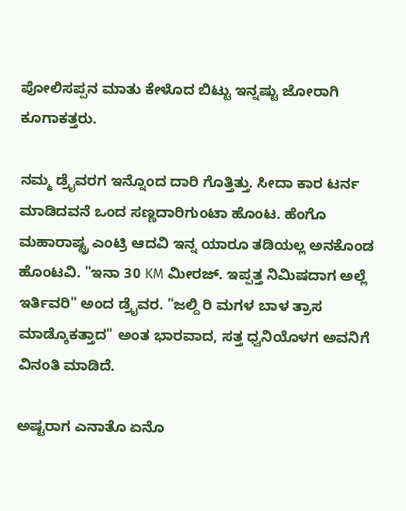ಪೋಲಿಸಪ್ಪನ ಮಾತು ಕೇಳೊದ ಬಿಟ್ಟು ಇನ್ನಷ್ಟು ಜೋರಾಗಿ ಕೂಗಾಕತ್ತರು.

ನಮ್ಮ ಡ್ರೈವರಗ ಇನ್ನೊಂದ ದಾರಿ ಗೊತ್ತಿತ್ತು. ಸೀದಾ ಕಾರ ಟರ್ನ ಮಾಡಿದವನೆ ಒಂದ ಸಣ್ಣದಾರಿಗುಂಟಾ ಹೊಂಟ. ಹೆಂಗೊ ಮಹಾರಾಷ್ಟ್ರ ಎಂಟ್ರಿ ಆದವಿ ಇನ್ನ ಯಾರೂ ತಡಿಯಲ್ಲ ಅನಕೊಂಡ ಹೊಂಟವಿ. "ಇನಾ 30 KM ಮೀರಜ್. ಇಪ್ಪತ್ತ ನಿಮಿಷದಾಗ ಅಲ್ಲೆ‌ ಇರ್ತಿವರಿ" ಅಂದ ಡ್ರೈವರ. "ಜಲ್ದಿ ರಿ ಮಗಳ ಬಾಳ ತ್ರಾಸ ಮಾಡ್ಕೊಕತ್ತಾದ" ಅಂತ ಭಾರವಾದ, ಸತ್ತ ಧ್ವನಿಯೊಳಗ ಅವನಿಗೆ ವಿನಂತಿ‌ ಮಾಡಿದೆ.

ಅಷ್ಟರಾಗ ಎನಾತೊ ಏನೊ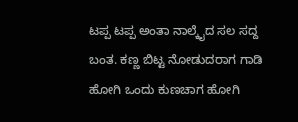ಟಪ್ಪ ಟಪ್ಪ ಅಂತಾ ನಾಲ್ಕೈದ ಸಲ ಸದ್ದ ಬಂತ. ಕಣ್ಣ ಬಿಟ್ಟ ನೋಡುದರಾಗ ಗಾಡಿ ಹೋಗಿ ಒಂದು ಕುಣಚಾಗ ಹೋಗಿ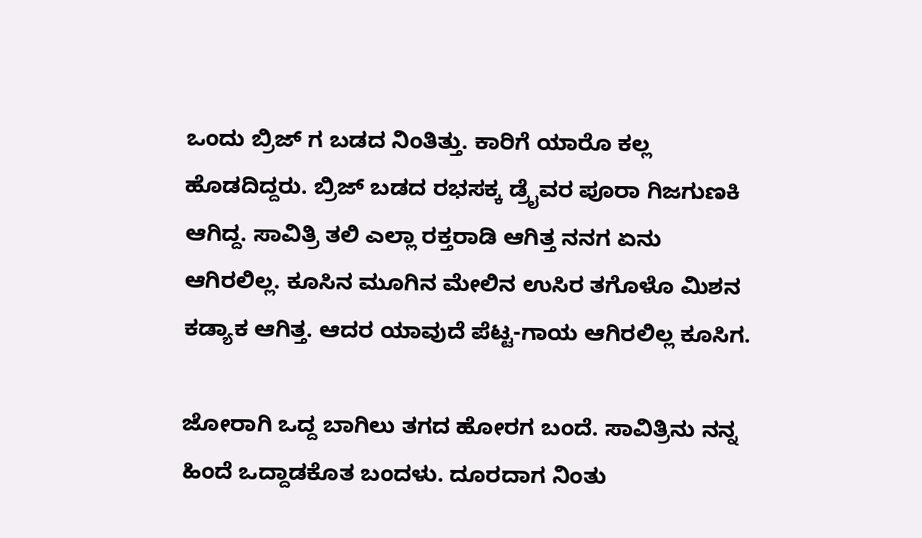ಒಂದು ಬ್ರಿಜ್ ಗ ಬಡದ ನಿಂತಿತ್ತು. ಕಾರಿಗೆ ಯಾರೊ ಕಲ್ಲ ಹೊಡದಿದ್ದರು. ಬ್ರಿಜ್ ಬಡದ ರಭಸಕ್ಕ ಡ್ರೈವರ ಪೂರಾ ಗಿಜಗುಣಕಿ ಆಗಿದ್ದ. ಸಾವಿತ್ರಿ ತಲಿ ಎಲ್ಲಾ ರಕ್ತರಾಡಿ ಆಗಿತ್ತ ನನಗ ಏನು ಆಗಿರಲಿಲ್ಲ. ಕೂಸಿನ ಮೂಗಿನ ಮೇಲಿನ ಉಸಿರ ತಗೊಳೊ ಮಿಶನ ಕಡ್ಯಾಕ ಆಗಿತ್ತ. ಆದರ ಯಾವುದೆ ಪೆಟ್ಟ-ಗಾಯ ಆಗಿರಲಿಲ್ಲ ಕೂಸಿಗ.

ಜೋರಾಗಿ ಒದ್ದ ಬಾಗಿಲು ತಗದ ಹೋರಗ ಬಂದೆ. ಸಾವಿತ್ರಿನು ನನ್ನ ಹಿಂದೆ ಒದ್ದಾಡಕೊತ ಬಂದಳು. ದೂರದಾಗ ನಿಂತು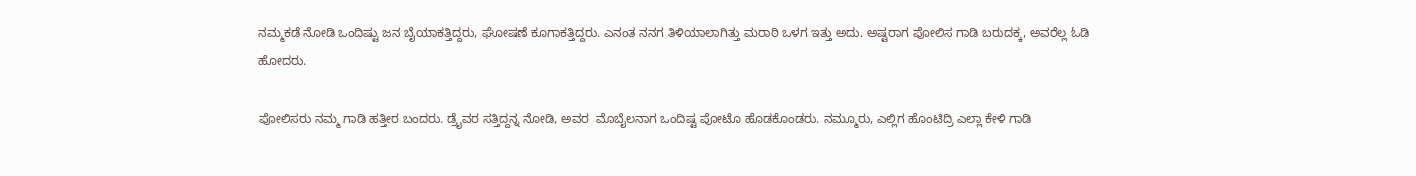ನಮ್ಮ‌ಕಡೆ ನೋಡಿ ಒಂದಿಷ್ಟು ಜನ ಬೈಯಾಕತ್ತಿದ್ದರು, ಘೋಷಣೆ ಕೂಗಾಕತ್ತಿದ್ದರು. ಎನಂತ ನನಗ ತಿಳಿಯಾಲಾಗಿತ್ತು ಮರಾಠಿ ಒಳಗ ಇತ್ತು ಅದು. ಅಷ್ಟರಾಗ ಪೋಲಿಸ ಗಾಡಿ ಬರುದಕ್ಕ, ಅವರೆಲ್ಲ ಓಡಿ ಹೋದರು.

ಪೋಲಿಸರು ನಮ್ಮ ಗಾಡಿ ಹತ್ತೀರ ಬಂದರು. ಡ್ರೈವರ ಸತ್ತಿದ್ದನ್ನ ನೋಡಿ‌, ಅವರ  ಮೊಬೈಲನಾಗ ಒಂದಿಷ್ಟ ಪೋಟೊ ಹೊಡಕೊಂಡರು. ನಮ್ಮೂರು, ಎಲ್ಲಿಗ ಹೊಂಟಿದ್ರಿ ಎಲ್ಲಾ ಕೇಳಿ ಗಾಡಿ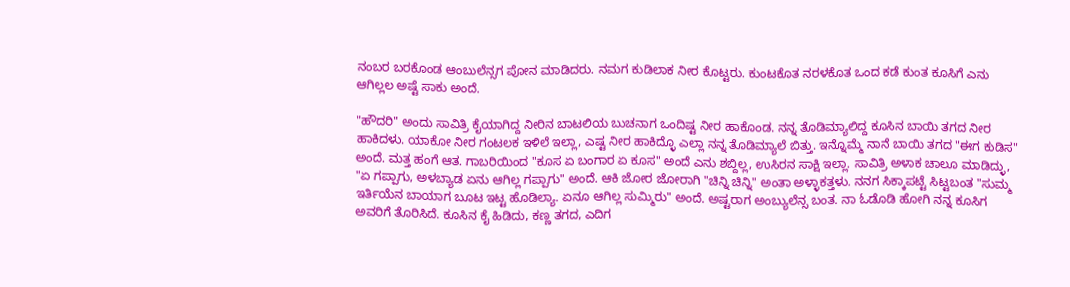ನಂಬರ ಬರಕೊಂಡ ಆಂಬುಲೆನ್ಸಗ ಪೋನ ಮಾಡಿದರು. ನಮಗ ಕುಡಿಲಾಕ ನೀರ‌ ಕೊಟ್ಟರು. ಕುಂಟಕೊತ ನರಳಕೊತ ಒಂದ ಕಡೆ ಕುಂತ ಕೂಸಿಗೆ ಎನು ಆಗಿಲ್ಲಲ ಅಷ್ಟೆ ಸಾಕು ಅಂದೆ.

"ಹೌದರಿ" ಅಂದು ಸಾವಿತ್ರಿ ಕೈಯಾಗಿದ್ದ ನೀರಿನ ಬಾಟಲಿಯ ಬುಚನಾಗ ಒಂದಿಷ್ಟ ನೀರ ಹಾಕೊಂಡ. ನನ್ನ ತೊಡಿಮ್ಯಾಲಿದ್ದ ಕೂಸಿನ ಬಾಯಿ ತಗದ ನೀರ ಹಾಕಿದಳು. ಯಾಕೋ ನೀರ ಗಂಟಲಕ ಇಳಿಲೆ ಇಲ್ಲಾ, ಎಷ್ಟ ನೀರ ಹಾಕಿದ್ಳೊ ಎಲ್ಲಾ ನನ್ನ ತೊಡಿಮ್ಯಾಲೆ ಬಿತ್ತು. ಇನ್ನೊಮ್ಮೆ ನಾನೆ ಬಾಯಿ ತಗದ "ಈಗ ಕುಡಿಸ" ಅಂದೆ. ಮತ್ತ ಹಂಗೆ ಆತ. ಗಾಬರಿಯಿಂದ "ಕೂಸ ಏ ಬಂಗಾರ ಏ ಕೂಸ" ಅಂದೆ ಎನು ಶಬ್ದಿಲ್ಲ, ಉಸಿರನ ಸಾಕ್ಷಿ ಇಲ್ಲಾ. ಸಾವಿತ್ರಿ ಅಳಾಕ ಚಾಲೂ ಮಾಡಿದ್ಳು, "ಏ ಗಪ್ಪಾಗು, ಅಳಬ್ಯಾಡ ಏನು ಆಗಿಲ್ಲ ಗಪ್ಪಾಗು" ಅಂದೆ. ಆಕಿ ಜೋರ ಜೋರಾಗಿ "ಚಿನ್ನಿ ಚಿನ್ನಿ" ಅಂತಾ ಅಳ್ಳಾಕತ್ತಳು. ನನಗ ಸಿಕ್ಕಾಪಟ್ಟೆ ಸಿಟ್ಟಬಂತ "ಸುಮ್ಮ ಇರ್ತಿಯೆನ ಬಾಯಾಗ ಬೂಟ ಇಟ್ಟ ಹೊಡಿಲ್ಯಾ. ಏನೂ ಆಗಿಲ್ಲ ಸುಮ್ಮಿರು" ಅಂದೆ. ಅಷ್ಟರಾಗ ಅಂಬ್ಯುಲೆನ್ಸ ಬಂತ. ನಾ ಓಡೊಡಿ ಹೋಗಿ ನನ್ನ ಕೂಸಿಗ ಅವರಿಗೆ ತೊರಿಸಿದೆ. ಕೂಸಿನ ಕೈ ಹಿಡಿದು, ಕಣ್ಣ ತಗದ, ಎದಿಗ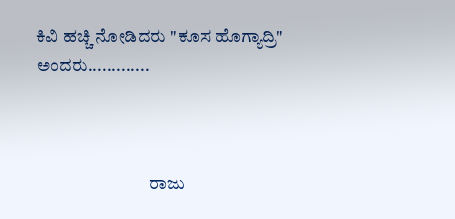ಕಿವಿ ಹಚ್ಚಿ ನೋಡಿದರು "ಕೂಸ ಹೊಗ್ಯಾದ್ರಿ" ಅಂದರು.............



                                ರಾಜು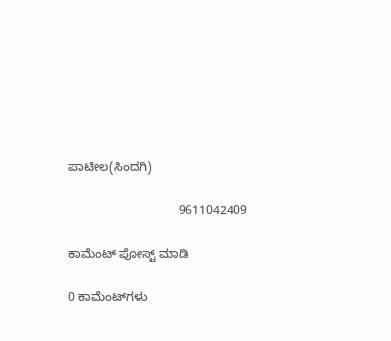ಪಾಟೀಲ(ಸಿಂದಗಿ)

                                9611042409

ಕಾಮೆಂಟ್‌‌ ಪೋಸ್ಟ್‌ ಮಾಡಿ

0 ಕಾಮೆಂಟ್‌ಗಳು